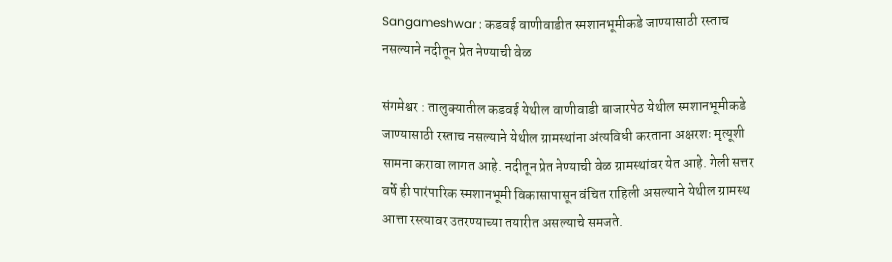Sangameshwar : कडवई वाणीवाडीत स्मशानभूमीकडे जाण्यासाठी रस्ताच नसल्याने नदीतून प्रेत नेण्याची वेळ

संगमेश्वर : तालुक्यातील कडवई येथील वाणीवाडी बाजारपेठ येथील स्मशानभूमीकडे जाण्यासाठी रस्ताच नसल्याने येथील ग्रामस्थांना अंत्यविधी करताना अक्षरशः मृत्यूशी सामना करावा लागत आहे. नदीतून प्रेत नेण्याची वेळ ग्रामस्थांवर येत आहे. गेली सत्तर वर्षे ही पारंपारिक स्मशानभूमी विकासापासून वंचित राहिली असल्याने येथील ग्रामस्थ आत्ता रस्त्यावर उतरण्याच्या तयारीत असल्याचे समजते.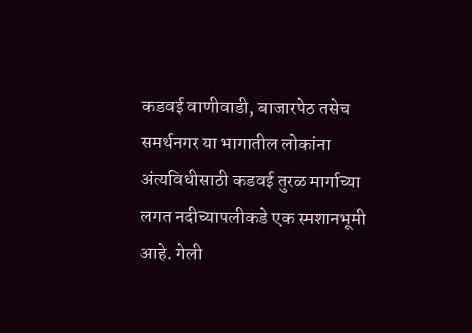कडवई वाणीवाडी, बाजारपेठ तसेच समर्थनगर या भागातील लोकांना अंत्यविधीसाठी कडवई तुरळ मार्गाच्या लगत नदीच्यापलीकडे एक स्मशानभूमी आहे. गेली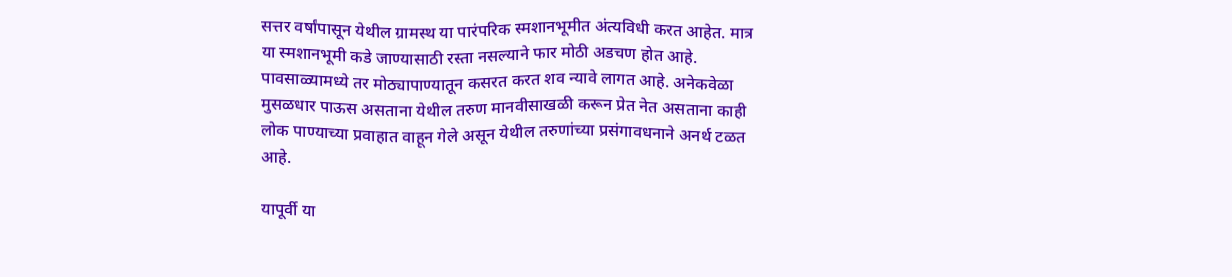सत्तर वर्षांपासून येथील ग्रामस्थ या पारंपरिक स्मशानभूमीत अंत्यविधी करत आहेत. मात्र या स्मशानभूमी कडे जाण्यासाठी रस्ता नसल्याने फार मोठी अडचण होत आहे. पावसाळ्यामध्ये तर मोठ्यापाण्यातून कसरत करत शव न्यावे लागत आहे. अनेकवेळा मुसळधार पाऊस असताना येथील तरुण मानवीसाखळी करून प्रेत नेत असताना काही लोक पाण्याच्या प्रवाहात वाहून गेले असून येथील तरुणांच्या प्रसंगावधनाने अनर्थ टळत आहे.

यापूर्वी या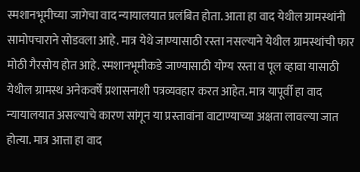स्मशानभूमीच्या जागेचा वाद न्यायालयात प्रलंबित होता. आता हा वाद येथील ग्रामस्थांनी सामोपचाराने सोडवला आहे. मात्र येथे जाण्यासाठी रस्ता नसल्याने येथील ग्रामस्थांची फार मोठी गैरसोय होत आहे. स्मशानभूमीकडे जाण्यासाठी योग्य रस्ता व पूल व्हावा यासाठी येथील ग्रामस्थ अनेकवर्षे प्रशासनाशी पत्रव्यवहार करत आहेत. मात्र यापूर्वी हा वाद न्यायालयात असल्याचे कारण सांगून या प्रस्तावांना वाटाण्याच्या अक्षता लावल्या जात होत्या. मात्र आत्ता हा वाद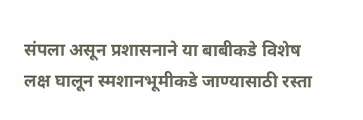संपला असून प्रशासनाने या बाबीकडे विशेष लक्ष घालून स्मशानभूमीकडे जाण्यासाठी रस्ता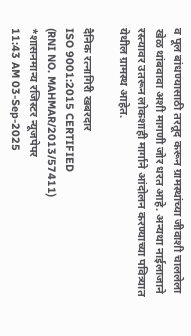व पूल बांधण्यासाठी तरतूद करून ग्रामस्थांच्या जीवाशी चाललेला खेळ थांबवावा अशी मागणी जोर धरत आहे. अन्यथा नाईलाजाने रस्त्यावर उतरून लोकशाही मार्गाने आंदोलन करण्याच्या पवित्र्यात येथील ग्रामस्थ आहेत.

दैनिक रत्नागिरी खबरदार
ISO 9001:2015 CERTIFIED
(RNI NO. MAHMAR/2013/57411)
*शासनमान्य रजिस्टर न्यूजपेपर
11:43 AM 03-Sep-2025